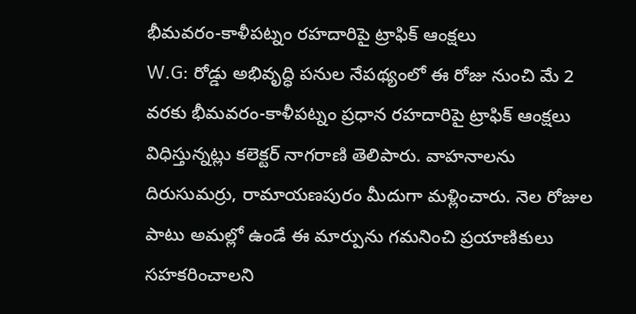భీమవరం-కాళీపట్నం రహదారిపై ట్రాఫిక్ ఆంక్షలు
W.G: రోడ్డు అభివృద్ధి పనుల నేపథ్యంలో ఈ రోజు నుంచి మే 2 వరకు భీమవరం-కాళీపట్నం ప్రధాన రహదారిపై ట్రాఫిక్ ఆంక్షలు విధిస్తున్నట్లు కలెక్టర్ నాగరాణి తెలిపారు. వాహనాలను దిరుసుమర్రు, రామాయణపురం మీదుగా మళ్లించారు. నెల రోజుల పాటు అమల్లో ఉండే ఈ మార్పును గమనించి ప్రయాణికులు సహకరించాలని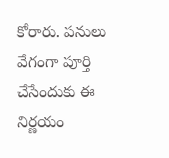కోరారు. పనులు వేగంగా పూర్తి చేసేందుకు ఈ నిర్ణయం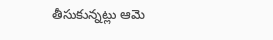తీసుకున్నట్లు ఆమె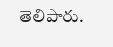తెలిపారు.